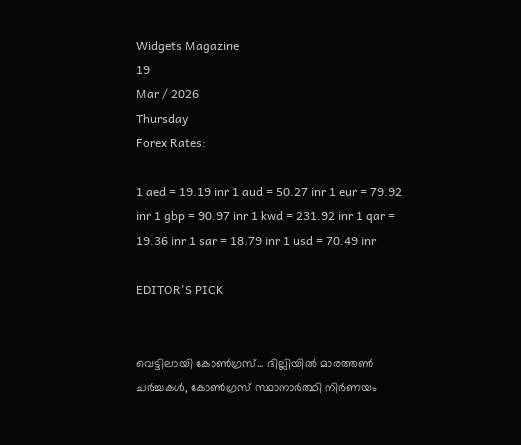Widgets Magazine
19
Mar / 2026
Thursday
Forex Rates:

1 aed = 19.19 inr 1 aud = 50.27 inr 1 eur = 79.92 inr 1 gbp = 90.97 inr 1 kwd = 231.92 inr 1 qar = 19.36 inr 1 sar = 18.79 inr 1 usd = 70.49 inr

EDITOR'S PICK


വെട്ടിലായി കോണ്‍ഗ്രസ്... ദില്ലിയിൽ മാരത്തൺ ചർച്ചകൾ, കോൺഗ്രസ് സ്ഥാനാർത്ഥി നിർണയം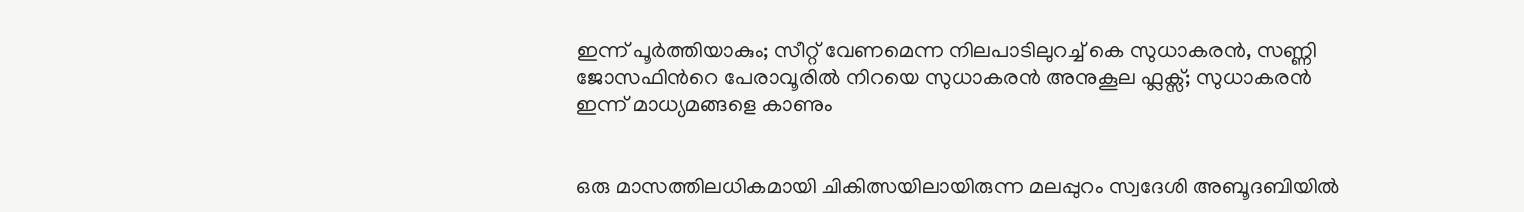ഇന്ന് പൂർത്തിയാകും; സീറ്റ് വേണമെന്ന നിലപാടിലുറച്ച് കെ സുധാകരൻ, സണ്ണി ജോസഫിന്‍റെ പേരാവൂരിൽ നിറയെ സുധാകരൻ അനുകൂല ഫ്ലക്സ്; സുധാകരൻ ഇന്ന് മാധ്യമങ്ങളെ കാണും


ഒരു മാസത്തിലധികമായി ചികിത്സയിലായിരുന്ന മലപ്പുറം സ്വദേശി അബൂദബിയിൽ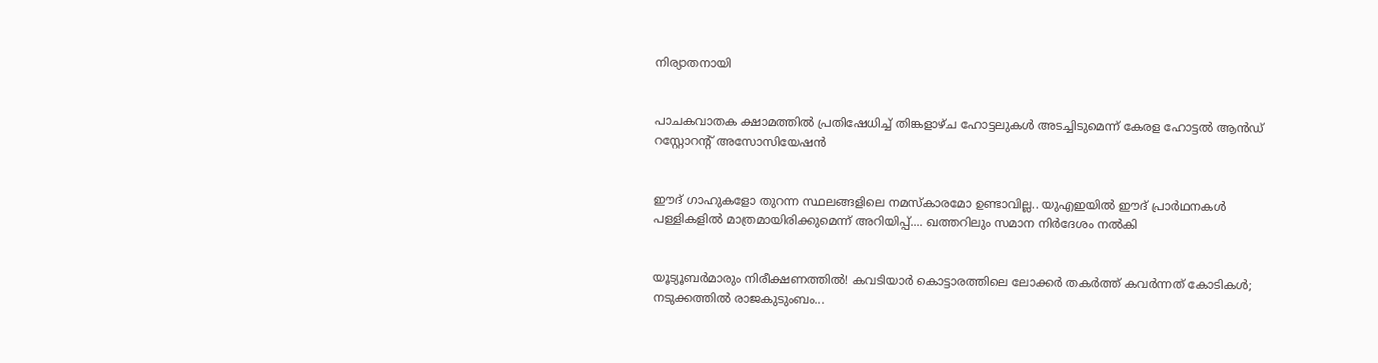നിര്യാതനായി


പാചകവാതക ക്ഷാമത്തിൽ പ്രതിഷേധിച്ച് തിങ്കളാഴ്ച ഹോട്ടലുകൾ അടച്ചിടുമെന്ന് കേരള ഹോട്ടൽ ആൻഡ് റസ്റ്റോറന്റ് അസോസിയേഷൻ


ഈദ് ഗാഹുകളോ തുറന്ന സ്ഥലങ്ങളിലെ നമസ്കാരമോ ഉണ്ടാവില്ല.. യുഎഇയിൽ ഈദ് പ്രാർഥനകൾ പള്ളികളിൽ മാത്രമായിരിക്കുമെന്ന് അറിയിപ്പ്.... ഖത്തറിലും സമാന നിർദേശം നൽകി


യൂട്യൂബർമാരും നിരീക്ഷണത്തിൽ! കവടിയാർ കൊട്ടാരത്തിലെ ലോക്കർ തകർത്ത് കവർന്നത് കോടികൾ; നടുക്കത്തിൽ രാജകുടുംബം...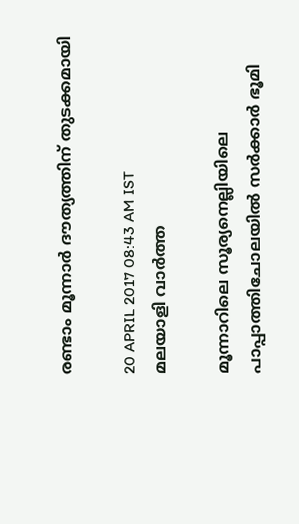രണ്ടാം മൂന്നാര്‍ ദൗത്യത്തിന് തുടക്കമായി

20 APRIL 2017 08:43 AM IST
മലയാളി വാര്‍ത്ത

മൂന്നാറിലെ സൂര്യനെല്ലിയിലെ പാപ്പാത്തിചോലയില്‍ സര്‍ക്കാര്‍ ഭൂമി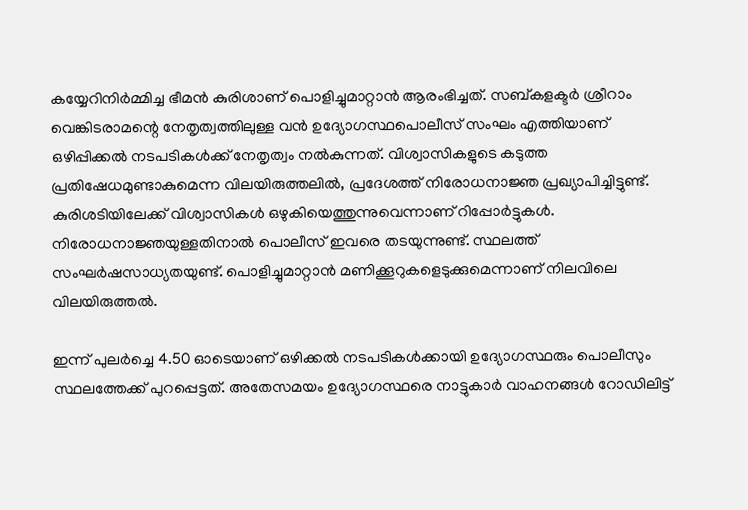കയ്യേറിനിര്‍മ്മിച്ച ഭീമന്‍ കുരിശാണ് പൊളിച്ചുമാറ്റാന്‍ ആരംഭിച്ചത്. സബ്കളക്ടര്‍ ശ്രീറാം വെങ്കിടരാമന്റെ നേതൃത്വത്തിലുള്ള വന്‍ ഉദ്യോഗസ്ഥപൊലീസ് സംഘം എത്തിയാണ് ഒഴിപ്പിക്കല്‍ നടപടികള്‍ക്ക് നേതൃത്വം നല്‍കുന്നത്. വിശ്വാസികളുടെ കടുത്ത പ്രതിഷേധമുണ്ടാകുമെന്ന വിലയിരുത്തലില്‍, പ്രദേശത്ത് നിരോധനാജ്ഞ പ്രഖ്യാപിച്ചിട്ടുണ്ട്. കുരിശടിയിലേക്ക് വിശ്വാസികള്‍ ഒഴുകിയെത്തുന്നുവെന്നാണ് റിപ്പോര്‍ട്ടുകള്‍. നിരോധനാജ്ഞയുള്ളതിനാല്‍ പൊലീസ് ഇവരെ തടയുന്നുണ്ട്. സ്ഥലത്ത് സംഘര്‍ഷസാധ്യതയുണ്ട്. പൊളിച്ചുമാറ്റാന്‍ മണിക്കൂറുകളെടുക്കുമെന്നാണ് നിലവിലെ വിലയിരുത്തല്‍.

ഇന്ന് പുലര്‍ച്ചെ 4.50 ഓടെയാണ് ഒഴിക്കല്‍ നടപടികള്‍ക്കായി ഉദ്യോഗസ്ഥരും പൊലീസും സ്ഥലത്തേക്ക് പുറപ്പെട്ടത്. അതേസമയം ഉദ്യോഗസ്ഥരെ നാട്ടുകാര്‍ വാഹനങ്ങള്‍ റോഡിലിട്ട്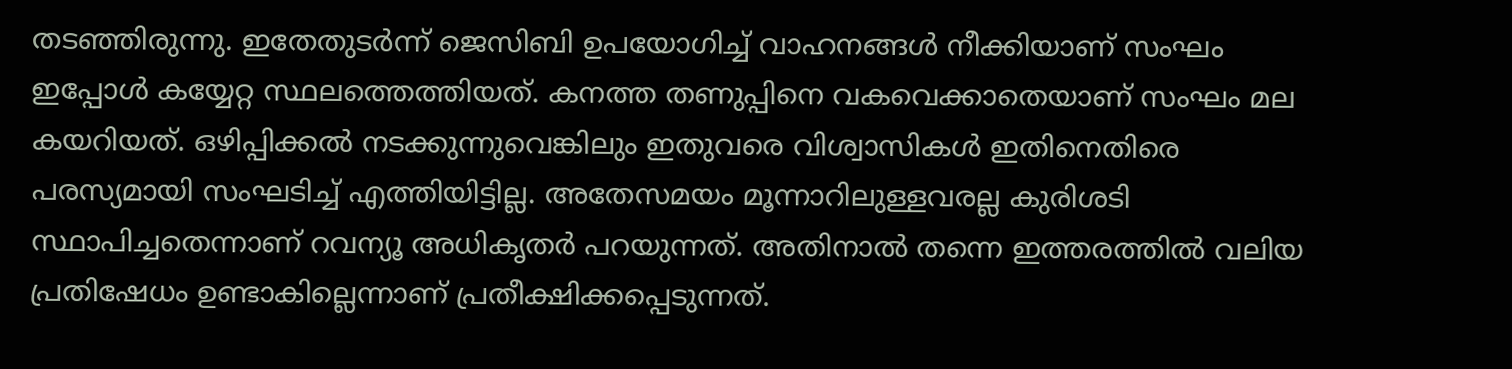തടഞ്ഞിരുന്നു. ഇതേതുടര്‍ന്ന് ജെസിബി ഉപയോഗിച്ച് വാഹനങ്ങള്‍ നീക്കിയാണ് സംഘം ഇപ്പോള്‍ കയ്യേറ്റ സ്ഥലത്തെത്തിയത്. കനത്ത തണുപ്പിനെ വകവെക്കാതെയാണ് സംഘം മല കയറിയത്. ഒഴിപ്പിക്കല്‍ നടക്കുന്നുവെങ്കിലും ഇതുവരെ വിശ്വാസികള്‍ ഇതിനെതിരെ പരസ്യമായി സംഘടിച്ച് എത്തിയിട്ടില്ല. അതേസമയം മൂന്നാറിലുള്ളവരല്ല കുരിശടി സ്ഥാപിച്ചതെന്നാണ് റവന്യൂ അധികൃതര്‍ പറയുന്നത്. അതിനാല്‍ തന്നെ ഇത്തരത്തില്‍ വലിയ പ്രതിഷേധം ഉണ്ടാകില്ലെന്നാണ് പ്രതീക്ഷിക്കപ്പെടുന്നത്.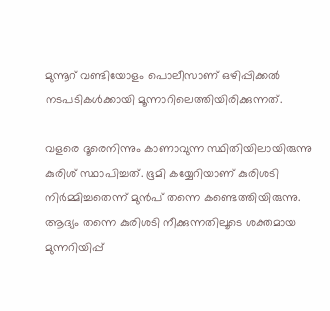മുന്നൂറ് വണ്ടിയോളം പൊലീസാണ് ഒഴിപ്പിക്കല്‍ നടപടികള്‍ക്കായി മൂന്നാറിലെത്തിയിരിക്കുന്നത്.

വളരെ ദൂരെനിന്നും കാണാവുന്ന സ്ഥിതിയിലായിരുന്നു കുരിശ് സ്ഥാപിച്ചത്. ഭൂമി കയ്യേറിയാണ് കുരിശടി നിര്‍മ്മിച്ചതെന്ന് മുന്‍പ് തന്നെ കണ്ടെത്തിയിരുന്നു. ആദ്യം തന്നെ കുരിശടി നീക്കുന്നതിലൂടെ ശക്തമായ മുന്നറിയിപ്പ്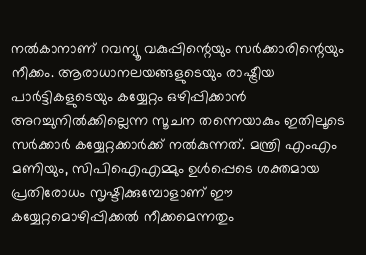നല്‍കാനാണ് റവന്യൂ വകുപ്പിന്റെയും സര്‍ക്കാരിന്റെയും നീക്കം. ആരാധാനലയങ്ങളുടെയും രാഷ്ട്രീയ പാര്‍ട്ടികളുടെയും കയ്യേറ്റം ഒഴിപ്പിക്കാന്‍ അറച്ചുനില്‍ക്കില്ലെന്ന സൂചന തന്നെയാകും ഇതിലൂടെ സര്‍ക്കാര്‍ കയ്യേറ്റക്കാര്‍ക്ക് നല്‍കുന്നത്. മന്ത്രി എംഎം മണിയും, സിപിഐഎമ്മും ഉള്‍പ്പെടെ ശക്തമായ പ്രതിരോധം സൃഷ്ടിക്കുമ്പോളാണ് ഈ കയ്യേറ്റമൊഴിപ്പിക്കല്‍ നീക്കമെന്നതും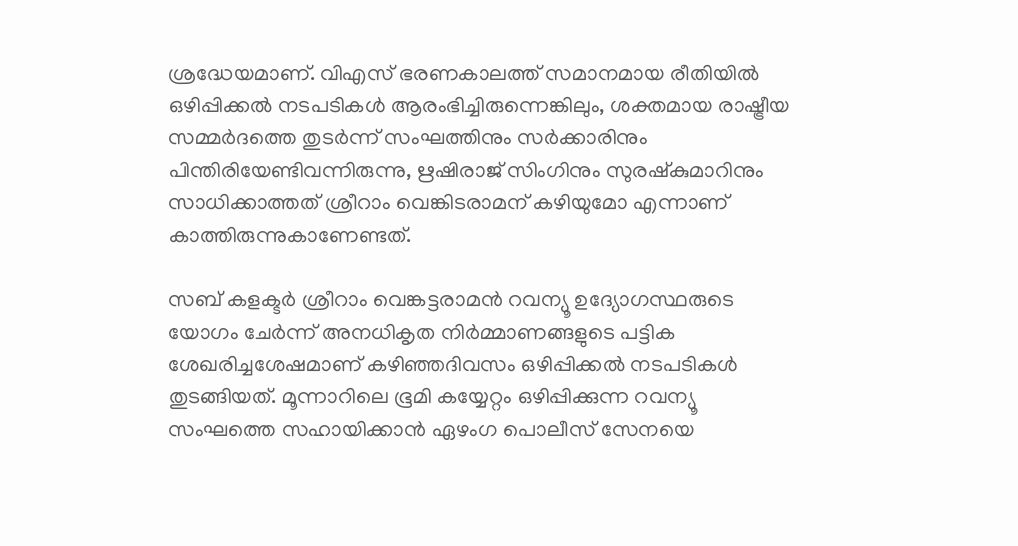ശ്രദ്ധേയമാണ്. വിഎസ് ഭരണകാലത്ത് സമാനമായ രീതിയില്‍ ഒഴിപ്പിക്കല്‍ നടപടികള്‍ ആരംഭിച്ചിരുന്നെങ്കിലും, ശക്തമായ രാഷ്ട്രീയ സമ്മര്‍ദത്തെ തുടര്‍ന്ന് സംഘത്തിനും സര്‍ക്കാരിനും പിന്തിരിയേണ്ടിവന്നിരുന്നു, ഋഷിരാജ് സിംഗിനും സുരഷ്‌കുമാറിനും സാധിക്കാത്തത് ശ്രീറാം വെങ്കിടരാമന് കഴിയുമോ എന്നാണ് കാത്തിരുന്നുകാണേണ്ടത്.

സബ് കളക്ടര്‍ ശ്രീറാം വെങ്കട്ടരാമന്‍ റവന്യൂ ഉദ്യോഗസ്ഥരുടെ യോഗം ചേര്‍ന്ന് അനധികൃത നിര്‍മ്മാണങ്ങളുടെ പട്ടിക ശേഖരിച്ചശേഷമാണ് കഴിഞ്ഞദിവസം ഒഴിപ്പിക്കല്‍ നടപടികള്‍ തുടങ്ങിയത്. മൂന്നാറിലെ ഭൂമി കയ്യേറ്റം ഒഴിപ്പിക്കുന്ന റവന്യൂ സംഘത്തെ സഹായിക്കാന്‍ ഏഴംഗ പൊലീസ് സേനയെ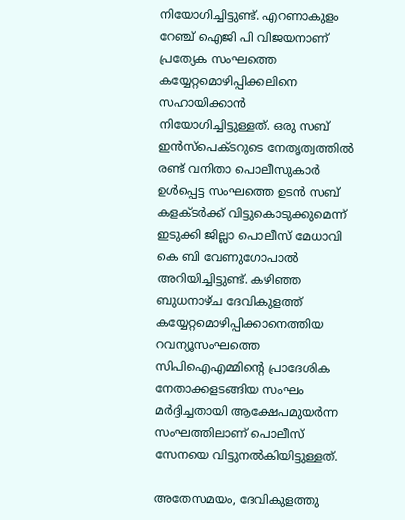നിയോഗിച്ചിട്ടുണ്ട്. എറണാകുളം റേഞ്ച് ഐജി പി വിജയനാണ് പ്രത്യേക സംഘത്തെ കയ്യേറ്റമൊഴിപ്പിക്കലിനെ സഹായിക്കാന്‍ നിയോഗിച്ചിട്ടുള്ളത്. ഒരു സബ് ഇന്‍സ്‌പെക്ടറുടെ നേതൃത്വത്തില്‍ രണ്ട് വനിതാ പൊലീസുകാര്‍ ഉള്‍പ്പെട്ട സംഘത്തെ ഉടന്‍ സബ് കളക്ടര്‍ക്ക് വിട്ടുകൊടുക്കുമെന്ന് ഇടുക്കി ജില്ലാ പൊലീസ് മേധാവി കെ ബി വേണുഗോപാല്‍ അറിയിച്ചിട്ടുണ്ട്. കഴിഞ്ഞ ബുധനാഴ്ച ദേവികുളത്ത് കയ്യേറ്റമൊഴിപ്പിക്കാനെത്തിയ റവന്യൂസംഘത്തെ സിപിഐഎമ്മിന്റെ പ്രാദേശിക നേതാക്കളടങ്ങിയ സംഘം മര്‍ദ്ദിച്ചതായി ആക്ഷേപമുയര്‍ന്ന സംഘത്തിലാണ് പൊലീസ് സേനയെ വിട്ടുനല്‍കിയിട്ടുള്ളത്.

അതേസമയം, ദേവികുളത്തു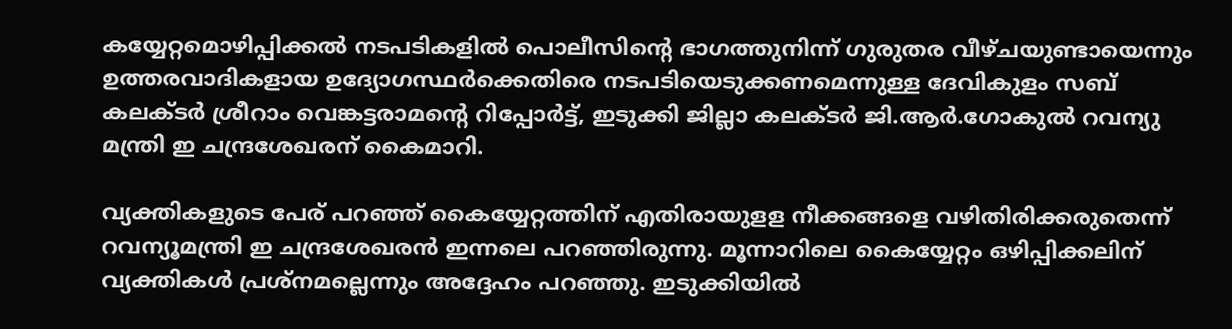കയ്യേറ്റമൊഴിപ്പിക്കല്‍ നടപടികളില്‍ പൊലീസിന്റെ ഭാഗത്തുനിന്ന് ഗുരുതര വീഴ്ചയുണ്ടായെന്നും ഉത്തരവാദികളായ ഉദ്യോഗസ്ഥര്‍ക്കെതിരെ നടപടിയെടുക്കണമെന്നുള്ള ദേവികുളം സബ് കലക്ടര്‍ ശ്രീറാം വെങ്കട്ടരാമന്റെ റിപ്പോര്‍ട്ട്, ഇടുക്കി ജില്ലാ കലക്ടര്‍ ജി.ആര്‍.ഗോകുല്‍ റവന്യു മന്ത്രി ഇ ചന്ദ്രശേഖരന് കൈമാറി.

വ്യക്തികളുടെ പേര് പറഞ്ഞ് കൈയ്യേറ്റത്തിന് എതിരായുളള നീക്കങ്ങളെ വഴിതിരിക്കരുതെന്ന് റവന്യൂമന്ത്രി ഇ ചന്ദ്രശേഖരന്‍ ഇന്നലെ പറഞ്ഞിരുന്നു. മൂന്നാറിലെ കൈയ്യേറ്റം ഒഴിപ്പിക്കലിന് വ്യക്തികള്‍ പ്രശ്‌നമല്ലെന്നും അദ്ദേഹം പറഞ്ഞു. ഇടുക്കിയില്‍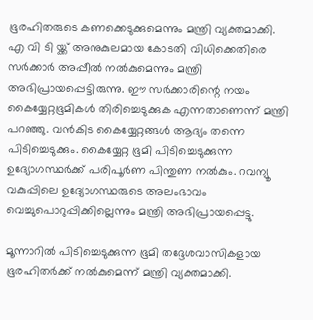ഭൂരഹിതരുടെ കണക്കെടുക്കുമെന്നും മന്ത്രി വ്യക്തമാക്കി. എ വി ടി യ്ക്ക് അനുകുലമായ കോടതി വിധിക്കെതിരെ സര്‍ക്കാര്‍ അപ്പീല്‍ നല്‍കുമെന്നും മന്ത്രി അഭിപ്രായപ്പെട്ടിരുന്നു. ഈ സര്‍ക്കാരിന്റെ നയം കൈയ്യേറ്റഭൂമികള്‍ തിരിച്ചെടുക്കുക എന്നതാണെന്ന് മന്ത്രി പറഞ്ഞു. വന്‍കിട കൈയ്യേറ്റങ്ങള്‍ ആദ്യം തന്നെ പിടിച്ചെടുക്കും. കൈയ്യേറ്റ ഭൂമി പിടിച്ചെടുക്കുന്ന ഉദ്യോഗസ്ഥര്‍ക്ക് പരിപൂര്‍ണ പിന്തുണ നല്‍കും. റവന്യൂ വകുപ്പിലെ ഉദ്യോഗസ്ഥരുടെ അലംഭാവം വെച്ചുപൊറുപ്പിക്കില്ലെന്നും മന്ത്രി അഭിപ്രായപ്പെട്ടു.

മൂന്നാറില്‍ പിടിച്ചെടുക്കുന്ന ഭൂമി തദ്ദേശവാസികളായ ഭൂരഹിതര്‍ക്ക് നല്‍കുമെന്ന് മന്ത്രി വ്യക്തമാക്കി.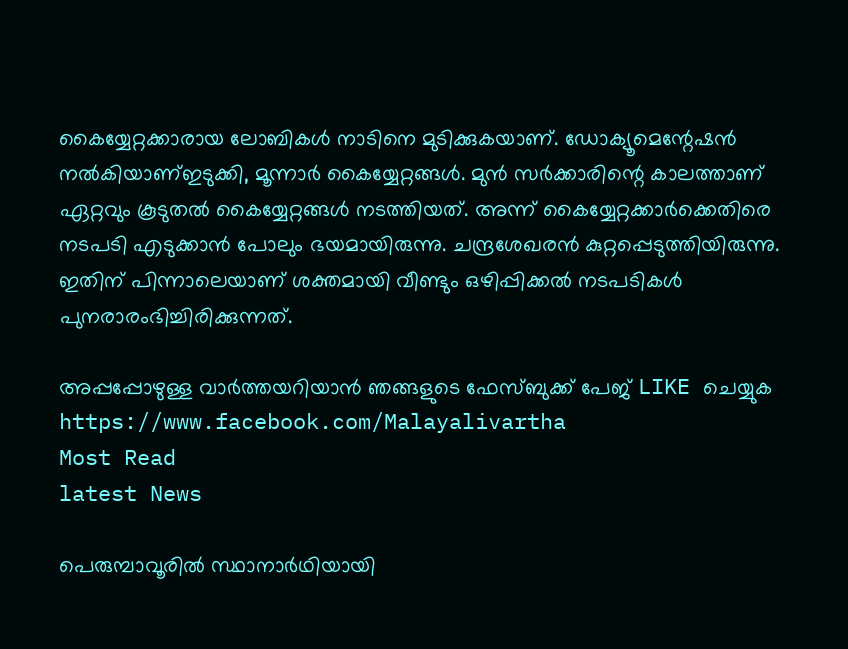കൈയ്യേറ്റക്കാരായ ലോബികള്‍ നാടിനെ മുടിക്കുകയാണ്. ഡോക്യൂമെന്റേഷന്‍ നല്‍കിയാണ്ഇടുക്കി, മൂന്നാര്‍ കൈയ്യേറ്റങ്ങള്‍. മുന്‍ സര്‍ക്കാരിന്റെ കാലത്താണ് ഏറ്റവും കൂടുതല്‍ കൈയ്യേറ്റങ്ങള്‍ നടത്തിയത്. അന്ന് കൈയ്യേറ്റക്കാര്‍ക്കെതിരെ നടപടി എടുക്കാന്‍ പോലും ഭയമായിരുന്നു. ചന്ദ്രശേഖരന്‍ കുറ്റപ്പെടുത്തിയിരുന്നു. ഇതിന് പിന്നാലെയാണ് ശക്തമായി വീണ്ടും ഒഴിപ്പിക്കല്‍ നടപടികള്‍ പുനരാരംഭിച്ചിരിക്കുന്നത്.

അപ്പപ്പോഴുള്ള വാര്‍ത്തയറിയാന്‍ ഞങ്ങളുടെ ഫേസ്‌ബുക്ക്‌ പേജ് LIKE ചെയ്യുക
https://www.facebook.com/Malayalivartha
Most Read
latest News

പെരുമ്പാവൂരില്‍ സ്ഥാനാര്‍ഥിയായി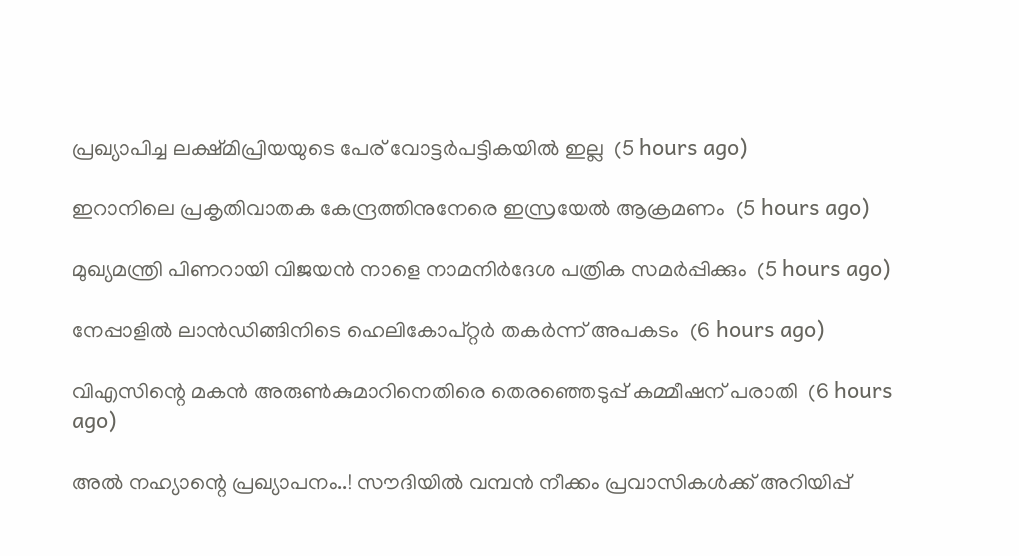പ്രഖ്യാപിച്ച ലക്ഷ്മിപ്രിയയുടെ പേര് വോട്ടര്‍പട്ടികയില്‍ ഇല്ല  (5 hours ago)

ഇറാനിലെ പ്രകൃതിവാതക കേന്ദ്രത്തിനുനേരെ ഇസ്രയേല്‍ ആക്രമണം  (5 hours ago)

മുഖ്യമന്ത്രി പിണറായി വിജയന്‍ നാളെ നാമനിര്‍ദേശ പത്രിക സമര്‍പ്പിക്കും  (5 hours ago)

നേപ്പാളില്‍ ലാന്‍ഡിങ്ങിനിടെ ഹെലികോപ്റ്റര്‍ തകര്‍ന്ന് അപകടം  (6 hours ago)

വിഎസിന്റെ മകന്‍ അരുണ്‍കുമാറിനെതിരെ തെരഞ്ഞെടുപ്പ് കമ്മീഷന് പരാതി  (6 hours ago)

അൽ നഹ്യാന്റെ പ്രഖ്യാപനം..! സൗദിയിൽ വമ്പൻ നീക്കം പ്രവാസികൾക്ക് അറിയിപ്പ്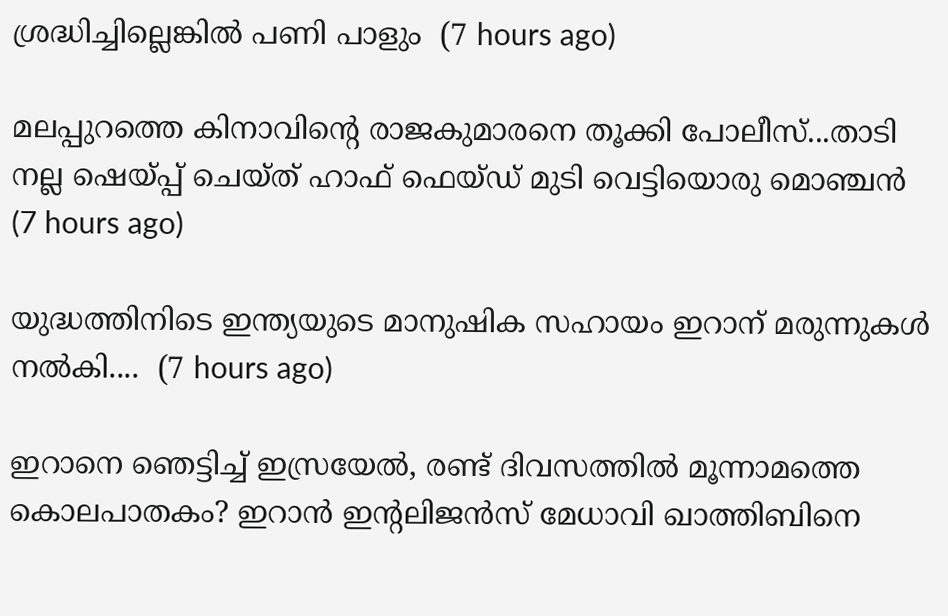ശ്രദ്ധിച്ചില്ലെങ്കിൽ പണി പാളും  (7 hours ago)

മലപ്പുറത്തെ കിനാവിന്റെ രാജകുമാരനെ തൂക്കി പോലീസ്...താടി നല്ല ഷെയ്പ്പ് ചെയ്ത് ഹാഫ് ഫെയ്‌ഡ്‌ മുടി വെട്ടിയൊരു മൊഞ്ചൻ  (7 hours ago)

യുദ്ധത്തിനിടെ ഇന്ത്യയുടെ മാനുഷിക സഹായം ഇറാന് മരുന്നുകൾ നൽകി....  (7 hours ago)

ഇറാനെ ഞെട്ടിച്ച് ഇസ്രയേൽ, രണ്ട് ദിവസത്തിൽ മൂന്നാമത്തെ കൊലപാതകം? ഇറാൻ ഇന്റലിജൻസ് മേധാവി ഖാത്തിബിനെ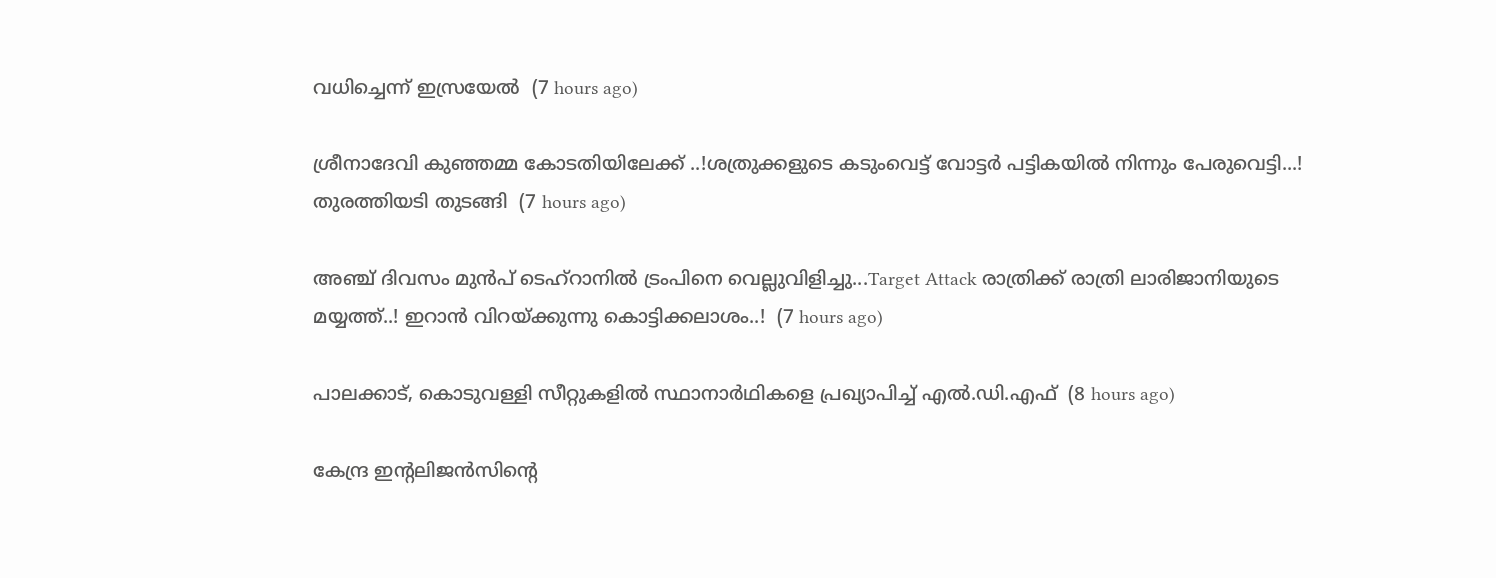വധിച്ചെന്ന് ഇസ്രയേൽ  (7 hours ago)

ശ്രീനാദേവി കുഞ്ഞമ്മ കോടതിയിലേക്ക് ..!ശത്രുക്കളുടെ കടുംവെട്ട് വോട്ടര്‍ പട്ടികയില്‍ നിന്നും പേരുവെട്ടി...! തുരത്തിയടി തുടങ്ങി  (7 hours ago)

അഞ്ച് ദിവസം മുൻപ് ടെഹ്‌റാനിൽ ട്രംപിനെ വെല്ലുവിളിച്ചു...Target Attack രാത്രിക്ക് രാത്രി ലാരിജാനിയുടെ മയ്യത്ത്..! ഇറാൻ വിറയ്ക്കുന്നു കൊട്ടിക്കലാശം..!  (7 hours ago)

പാലക്കാട്, കൊടുവള്ളി സീറ്റുകളില്‍ സ്ഥാനാര്‍ഥികളെ പ്രഖ്യാപിച്ച് എല്‍.ഡി.എഫ്  (8 hours ago)

കേന്ദ്ര ഇന്റലിജൻസിന്റെ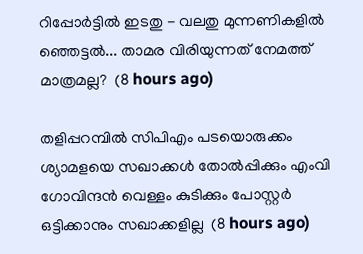റിപ്പോർട്ടിൽ ഇടതു - വലതു മുന്നണികളിൽ ഞ്ഞെട്ടൽ... താമര വിരിയുന്നത് നേമത്ത് മാത്രമല്ല?  (8 hours ago)

തളിപ്പറമ്പില്‍ സിപിഎം പടയൊരുക്കം ശ്യാമളയെ സഖാക്കള്‍ തോല്‍പ്പിക്കും എംവി ഗോവിന്ദന്‍ വെള്ളം കുടിക്കും പോസ്റ്റര്‍ ഒട്ടിക്കാനും സഖാക്കളില്ല  (8 hours ago)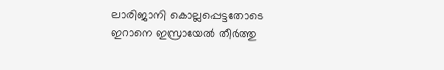ലാരിജാനി കൊല്ലപ്പെട്ടതോടെ ഇറാനെ ഇസ്രായേല്‍ തീര്‍ത്തു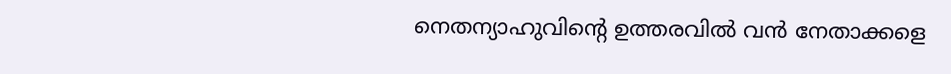നെതന്യാഹുവിന്റെ ഉത്തരവില്‍ വന്‍ നേതാക്കളെ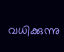വധിക്കുന്നു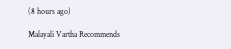(8 hours ago)

Malayali Vartha Recommends